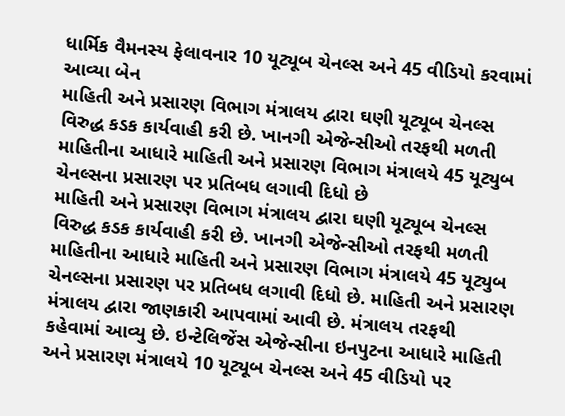ધાર્મિક વૈમનસ્ય ફેલાવનાર 10 યૂટ્યૂબ ચેનલ્સ અને 45 વીડિયો કરવામાં આવ્યા બેન
માહિતી અને પ્રસારણ વિભાગ મંત્રાલય દ્વારા ઘણી યૂટ્યૂબ ચેનલ્સ વિરુદ્ધ કડક કાર્યવાહી કરી છે. ખાનગી એજેન્સીઓ તરફથી મળતી માહિતીના આધારે માહિતી અને પ્રસારણ વિભાગ મંત્રાલયે 45 યૂટ્યુબ ચેનલ્સના પ્રસારણ પર પ્રતિબધ લગાવી દિધો છે
માહિતી અને પ્રસારણ વિભાગ મંત્રાલય દ્વારા ઘણી યૂટ્યૂબ ચેનલ્સ વિરુદ્ધ કડક કાર્યવાહી કરી છે. ખાનગી એજેન્સીઓ તરફથી મળતી માહિતીના આધારે માહિતી અને પ્રસારણ વિભાગ મંત્રાલયે 45 યૂટ્યુબ ચેનલ્સના પ્રસારણ પર પ્રતિબધ લગાવી દિધો છે. માહિતી અને પ્રસારણ મંત્રાલય દ્વારા જાણકારી આપવામાં આવી છે. મંત્રાલય તરફથી કહેવામાં આવ્યુ છે. ઇન્ટેલિજેંસ એજેન્સીના ઇનપુટના આધારે માહિતી અને પ્રસારણ મંત્રાલયે 10 યૂટ્યૂબ ચેનલ્સ અને 45 વીડિયો પર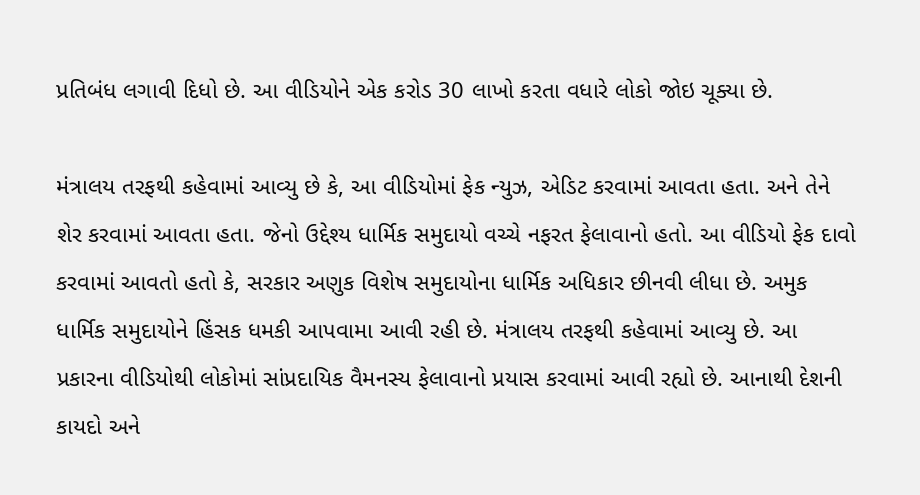પ્રતિબંધ લગાવી દિધો છે. આ વીડિયોને એક કરોડ 30 લાખો કરતા વધારે લોકો જોઇ ચૂક્યા છે.

મંત્રાલય તરફથી કહેવામાં આવ્યુ છે કે, આ વીડિયોમાં ફેક ન્યુઝ, એડિટ કરવામાં આવતા હતા. અને તેને શેર કરવામાં આવતા હતા. જેનો ઉદ્દેશ્ય ધાર્મિક સમુદાયો વચ્ચે નફરત ફેલાવાનો હતો. આ વીડિયો ફેક દાવો કરવામાં આવતો હતો કે, સરકાર અણુક વિશેષ સમુદાયોના ધાર્મિક અધિકાર છીનવી લીધા છે. અમુક ધાર્મિક સમુદાયોને હિંસક ધમકી આપવામા આવી રહી છે. મંત્રાલય તરફથી કહેવામાં આવ્યુ છે. આ પ્રકારના વીડિયોથી લોકોમાં સાંપ્રદાયિક વૈમનસ્ય ફેલાવાનો પ્રયાસ કરવામાં આવી રહ્યો છે. આનાથી દેશની કાયદો અને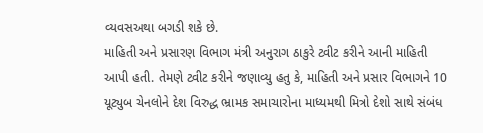વ્યવસઅથા બગડી શકે છે.
માહિતી અને પ્રસારણ વિભાગ મંત્રી અનુરાગ ઠાકુરે ટ્વીટ કરીને આની માહિતી આપી હતી. તેમણે ટ્વીટ કરીને જણાવ્યુ હતુ કે, માહિતી અને પ્રસાર વિભાગને 10 યૂટ્યુબ ચેનલોને દેશ વિરુદ્ધ ભ્રામક સમાચારોના માધ્યમથી મિત્રો દેશો સાથે સંબંધ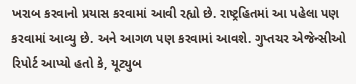ખરાબ કરવાનો પ્રયાસ કરવામાં આવી રહ્યો છે. રાષ્ટ્રહિતમાં આ પહેલા પણ કરવામાં આવ્યુ છે. અને આગળ પણ કરવામાં આવશે. ગુપ્તચર એજેન્સીઓ રિપોર્ટ આપ્યો હતો કે, યૂટ્યુબ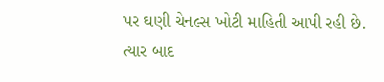પર ઘણી ચેનલ્સ ખોટી માહિતી આપી રહી છે. ત્યાર બાદ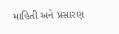માહિતી અને પ્રસારણ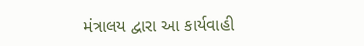મંત્રાલય દ્વારા આ કાર્યવાહી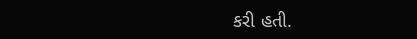કરી હતી.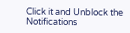Click it and Unblock the Notifications